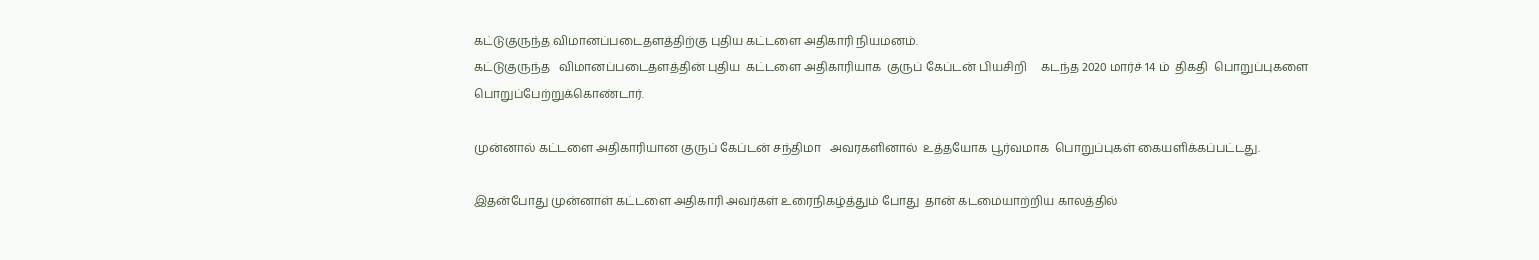கட்டுகுருந்த விமானப்படைதளத்திற்கு புதிய கட்டளை அதிகாரி நியமனம்.
கட்டுகுருந்த   விமானப்படைதளத்தின் புதிய  கட்டளை அதிகாரியாக  குருப் கேப்டன் பியசிறி     கடந்த 2020 மார்ச் 14 ம்  திகதி  பொறுப்புகளை  பொறுப்பேற்றுக்கொண்டார்.

முன்னால் கட்டளை அதிகாரியான குருப் கேப்டன் சந்திமா   அவரகளினால்  உத்தயோக பூர்வமாக  பொறுப்புகள் கையளிக்கப்பட்டது.

இதன்போது முன்னாள் கட்டளை அதிகாரி அவர்கள் உரைநிகழ்த்தும் போது  தான் கடமையாற்றிய காலத்தில்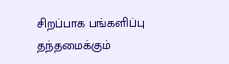சிறப்பாக பங்களிப்பு தந்தமைக்கும்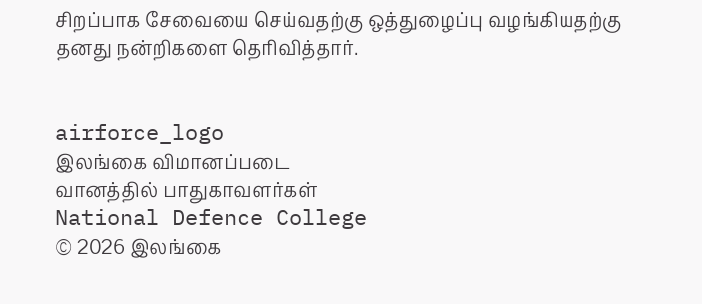சிறப்பாக சேவையை செய்வதற்கு ஒத்துழைப்பு வழங்கியதற்கு தனது நன்றிகளை தெரிவித்தார்.


airforce_logo
இலங்கை விமானப்படை
வானத்தில் பாதுகாவளர்கள்
National Defence College
© 2026 இலங்கை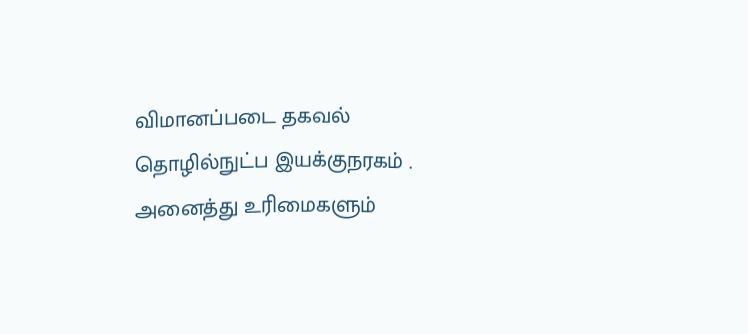விமானப்படை தகவல் தொழில்நுட்ப இயக்குநரகம் . அனைத்து உரிமைகளும்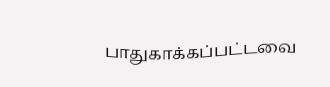பாதுகாக்கப்பட்டவை